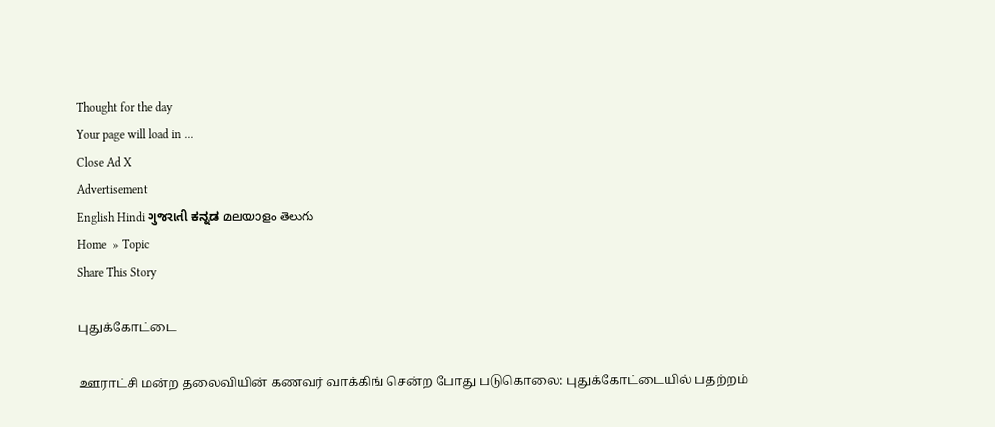Thought for the day
Your page will load in ...
Close Ad X
Advertisement
English Hindi ગુજરાતી ಕನ್ನಡ മലയാളം తెలుగు
Home  » Topic
Share This Story

புதுக்கோட்டை

ஊராட்சி மன்ற தலைவியின் கணவர் வாக்கிங் சென்ற போது படுகொலை: புதுக்கோட்டையில் பதற்றம்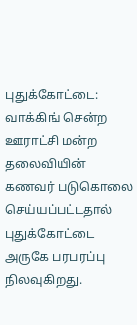புதுக்கோட்டை: வாக்கிங் சென்ற ஊராட்சி மன்ற தலைவியின் கணவர் படுகொலை செய்யப்பட்டதால் புதுக்கோட்டை அருகே பரபரப்பு நிலவுகிறது.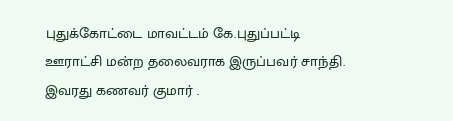புதுக்கோட்டை மாவட்டம் கே.புதுப்பட்டி ஊராட்சி மன்ற தலைவராக இருப்பவர் சாந்தி. இவரது கணவர் குமார் .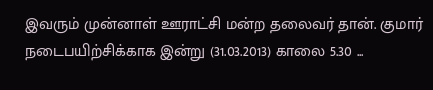இவரும் முன்னாள் ஊராட்சி மன்ற தலைவர் தான். குமார் நடைபயிற்சிக்காக இன்று (31.03.2013) காலை 5.30 ...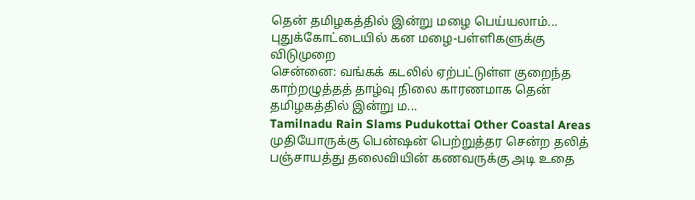தென் தமிழகத்தில் இன்று மழை பெய்யலாம்... புதுக்கோட்டையில் கன மழை-பள்ளிகளுக்கு விடுமுறை
சென்னை: வங்கக் கடலில் ஏற்பட்டுள்ள குறைந்த காற்றழுத்தத் தாழ்வு நிலை காரணமாக தென் தமிழகத்தில் இன்று ம...
Tamilnadu Rain Slams Pudukottai Other Coastal Areas
முதியோருக்கு பென்ஷன் பெற்றுத்தர சென்ற தலித் பஞ்சாயத்து தலைவியின் கணவருக்கு அடி உதை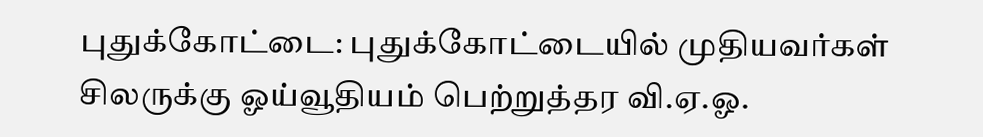புதுக்கோட்டை: புதுக்கோட்டையில் முதியவர்கள் சிலருக்கு ஓய்வூதியம் பெற்றுத்தர வி.ஏ.ஓ.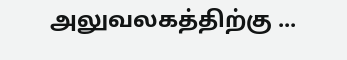அலுவலகத்திற்கு ...